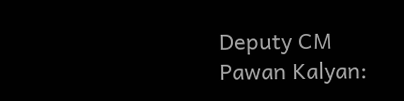Deputy CM Pawan Kalyan: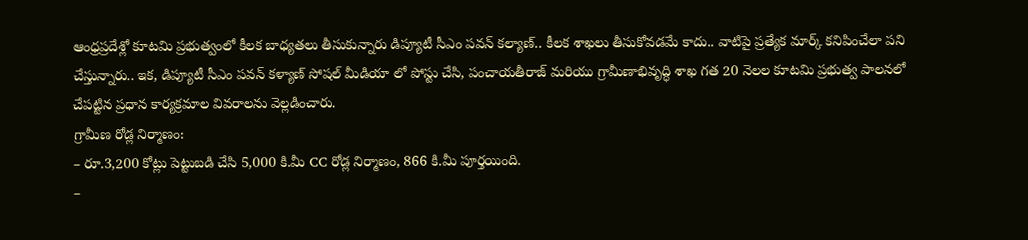ఆంధ్రప్రదేశ్లో కూటమి ప్రభుత్వంలో కీలక బాధ్యతలు తీసుకున్నారు డిప్యూటీ సీఎం పవన్ కల్యాణ్.. కీలక శాఖలు తీసుకోవడమే కాదు.. వాటిపై ప్రత్యేక మార్క్ కనిపించేలా పని చేస్తున్నారు.. ఇక, డిప్యూటీ సీఎం పవన్ కళ్యాణ్ సోషల్ మీడియా లో పోస్టు చేసి, పంచాయతీరాజ్ మరియు గ్రామీణాభివృద్ధి శాఖ గత 20 నెలల కూటమి ప్రభుత్వ పాలనలో చేపట్టిన ప్రధాన కార్యక్రమాల వివరాలను వెల్లడించారు.
గ్రామీణ రోడ్ల నిర్మాణం:
– రూ.3,200 కోట్లు పెట్టుబడి చేసి 5,000 కి.మీ CC రోడ్ల నిర్మాణం, 866 కి.మీ పూర్తయింది.
–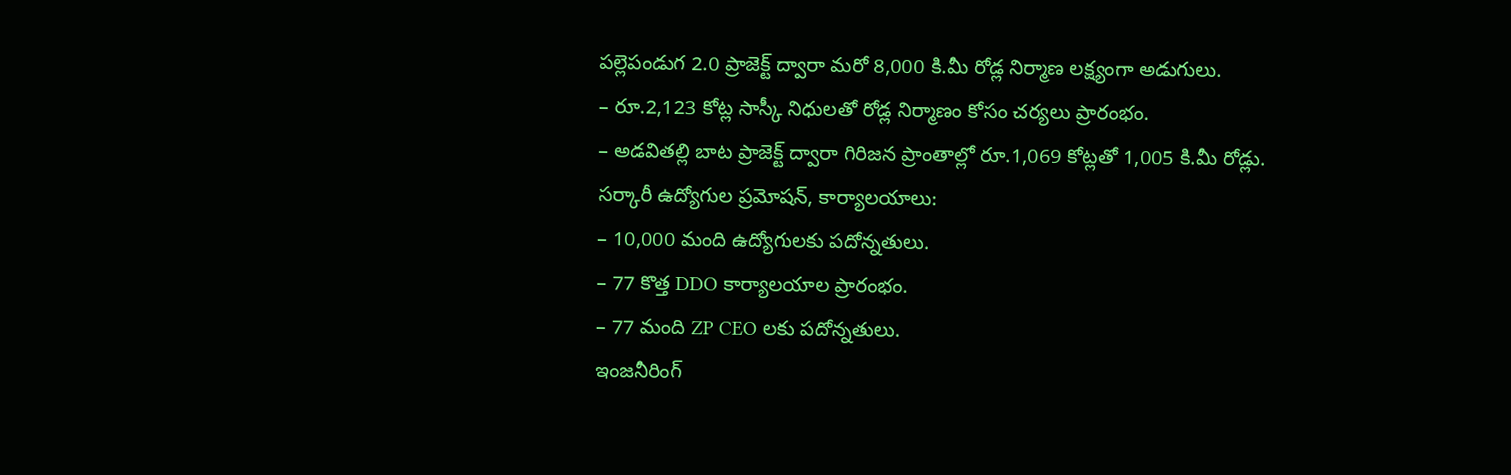పల్లెపండుగ 2.0 ప్రాజెక్ట్ ద్వారా మరో 8,000 కి.మీ రోడ్ల నిర్మాణ లక్ష్యంగా అడుగులు.
– రూ.2,123 కోట్ల సాస్కీ నిధులతో రోడ్ల నిర్మాణం కోసం చర్యలు ప్రారంభం.
– అడవితల్లి బాట ప్రాజెక్ట్ ద్వారా గిరిజన ప్రాంతాల్లో రూ.1,069 కోట్లతో 1,005 కి.మీ రోడ్లు.
సర్కారీ ఉద్యోగుల ప్రమోషన్, కార్యాలయాలు:
– 10,000 మంది ఉద్యోగులకు పదోన్నతులు.
– 77 కొత్త DDO కార్యాలయాల ప్రారంభం.
– 77 మంది ZP CEO లకు పదోన్నతులు.
ఇంజనీరింగ్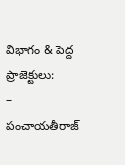విభాగం & పెద్ద ప్రాజెక్టులు:
– పంచాయతీరాజ్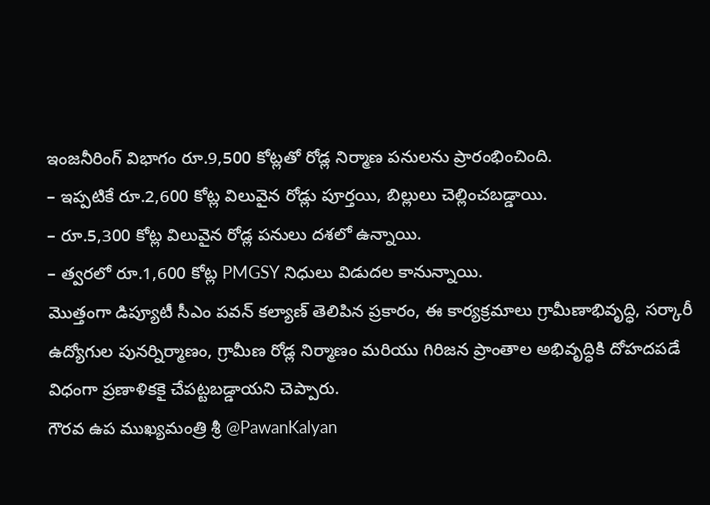ఇంజనీరింగ్ విభాగం రూ.9,500 కోట్లతో రోడ్ల నిర్మాణ పనులను ప్రారంభించింది.
– ఇప్పటికే రూ.2,600 కోట్ల విలువైన రోడ్లు పూర్తయి, బిల్లులు చెల్లించబడ్డాయి.
– రూ.5,300 కోట్ల విలువైన రోడ్ల పనులు దశలో ఉన్నాయి.
– త్వరలో రూ.1,600 కోట్ల PMGSY నిధులు విడుదల కానున్నాయి.
మొత్తంగా డిప్యూటీ సీఎం పవన్ కల్యాణ్ తెలిపిన ప్రకారం, ఈ కార్యక్రమాలు గ్రామీణాభివృద్ధి, సర్కారీ ఉద్యోగుల పునర్నిర్మాణం, గ్రామీణ రోడ్ల నిర్మాణం మరియు గిరిజన ప్రాంతాల అభివృద్ధికి దోహదపడే విధంగా ప్రణాళికకై చేపట్టబడ్డాయని చెప్పారు.
గౌరవ ఉప ముఖ్యమంత్రి శ్రీ @PawanKalyan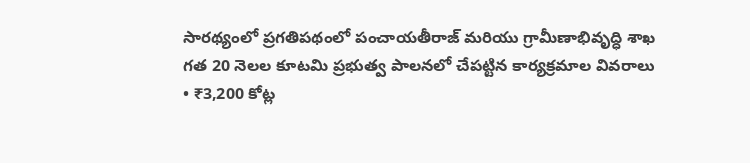సారథ్యంలో ప్రగతిపథంలో పంచాయతీరాజ్ మరియు గ్రామీణాభివృద్ధి శాఖ
గత 20 నెలల కూటమి ప్రభుత్వ పాలనలో చేపట్టిన కార్యక్రమాల వివరాలు
• ₹3,200 కోట్ల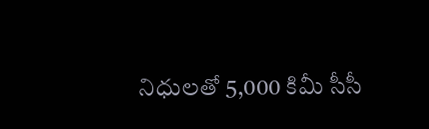నిధులతో 5,000 కిమీ సీసీ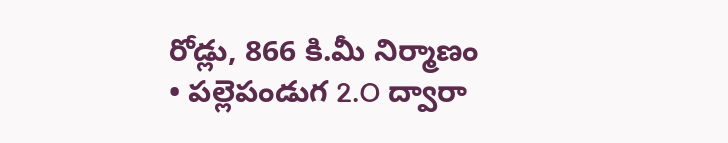రోడ్లు, 866 కి.మీ నిర్మాణం
• పల్లెపండుగ 2.O ద్వారా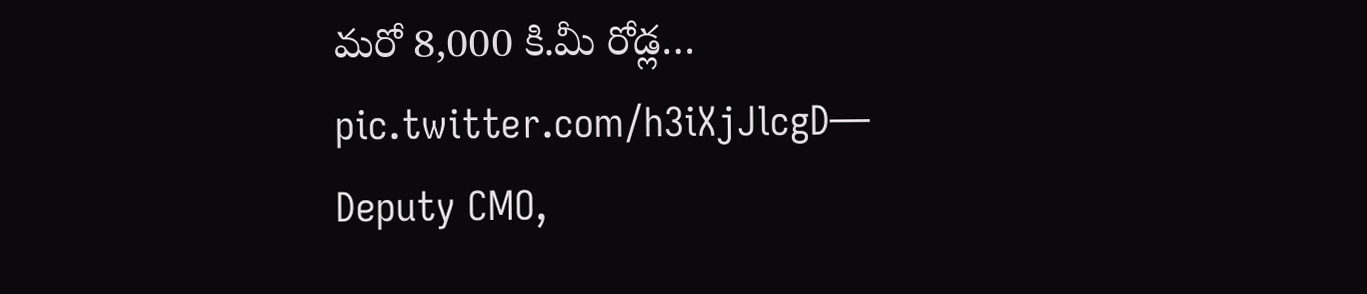మరో 8,000 కి.మీ రోడ్ల… pic.twitter.com/h3iXjJlcgD— Deputy CMO,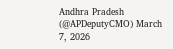Andhra Pradesh (@APDeputyCMO) March 7, 2026